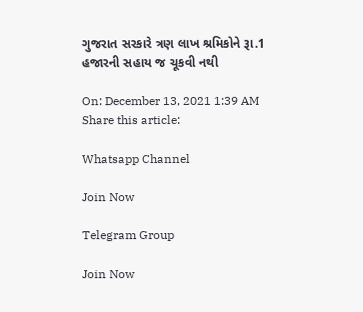ગુજરાત સરકારે ત્રણ લાખ શ્રમિકોને રૂા.1 હજારની સહાય જ ચૂકવી નથી

On: December 13, 2021 1:39 AM
Share this article:

Whatsapp Channel

Join Now

Telegram Group

Join Now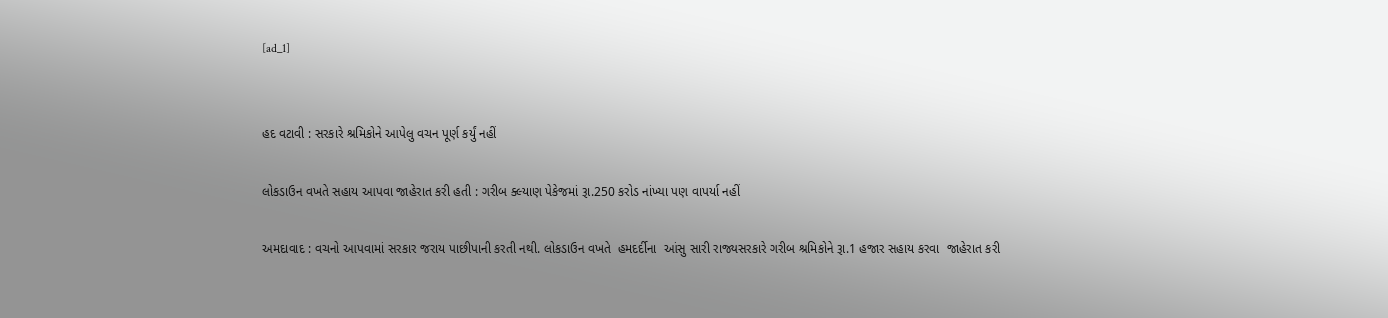[ad_1]


હદ વટાવી : સરકારે શ્રમિકોને આપેલુ વચન પૂર્ણ કર્યું નહીં

લોકડાઉન વખતે સહાય આપવા જાહેરાત કરી હતી : ગરીબ ક્લ્યાણ પેકેજમાં રૂા.250 કરોડ નાંખ્યા પણ વાપર્યા નહીં

અમદાવાદ : વચનો આપવામાં સરકાર જરાય પાછીપાની કરતી નથી. લોકડાઉન વખતે  હમદર્દીના  આંસુ સારી રાજ્યસરકારે ગરીબ શ્રમિકોને રૂા.1 હજાર સહાય કરવા  જાહેરાત કરી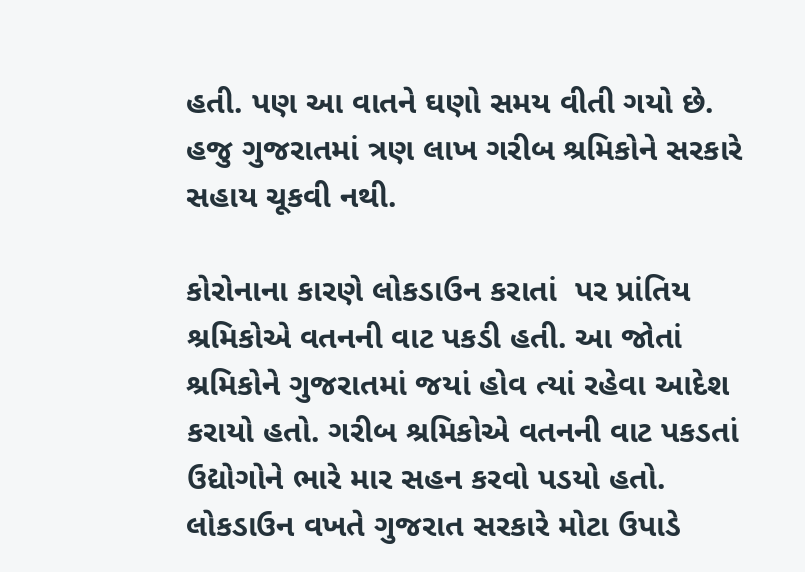હતી. પણ આ વાતને ઘણો સમય વીતી ગયો છે.  હજુ ગુજરાતમાં ત્રણ લાખ ગરીબ શ્રમિકોને સરકારે સહાય ચૂકવી નથી.

કોરોનાના કારણે લોકડાઉન કરાતાં  પર પ્રાંતિય શ્રમિકોએ વતનની વાટ પકડી હતી. આ જોતાં શ્રમિકોને ગુજરાતમાં જયાં હોવ ત્યાં રહેવા આદેશ કરાયો હતો. ગરીબ શ્રમિકોએ વતનની વાટ પકડતાં ઉદ્યોગોને ભારે માર સહન કરવો પડયો હતો. લોકડાઉન વખતે ગુજરાત સરકારે મોટા ઉપાડે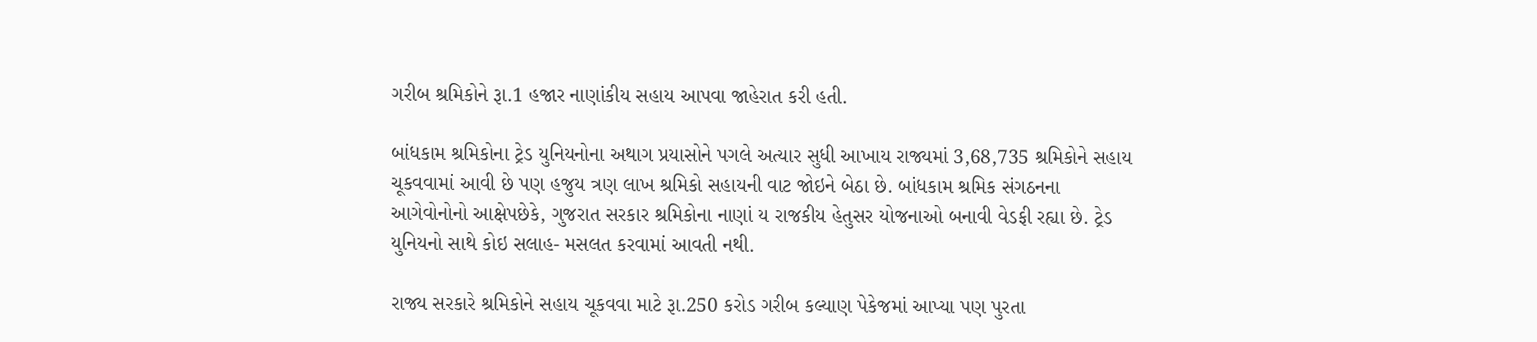ગરીબ શ્રમિકોને રૂા.1 હજાર નાણાંકીય સહાય આપવા જાહેરાત કરી હતી.

બાંધકામ શ્રમિકોના ટ્રેડ યુનિયનોના અથાગ પ્રયાસોને પગલે અત્યાર સુધી આખાય રાજ્યમાં 3,68,735 શ્રમિકોને સહાય ચૂકવવામાં આવી છે પણ હજુય ત્રણ લાખ શ્રમિકો સહાયની વાટ જોઇને બેઠા છે. બાંધકામ શ્રમિક સંગઠનના આગેવોનોનો આક્ષેપછેકે, ગુજરાત સરકાર શ્રમિકોના નાણાં ય રાજકીય હેતુસર યોજનાઓ બનાવી વેડફી રહ્યા છે. ટ્રેડ યુનિયનો સાથે કોઇ સલાહ- મસલત કરવામાં આવતી નથી.

રાજ્ય સરકારે શ્રમિકોને સહાય ચૂકવવા માટે રૂા.250 કરોડ ગરીબ કલ્યાણ પેકેજમાં આપ્યા પણ પુરતા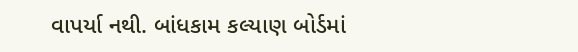વાપર્યા નથી. બાંધકામ કલ્યાણ બોર્ડમાં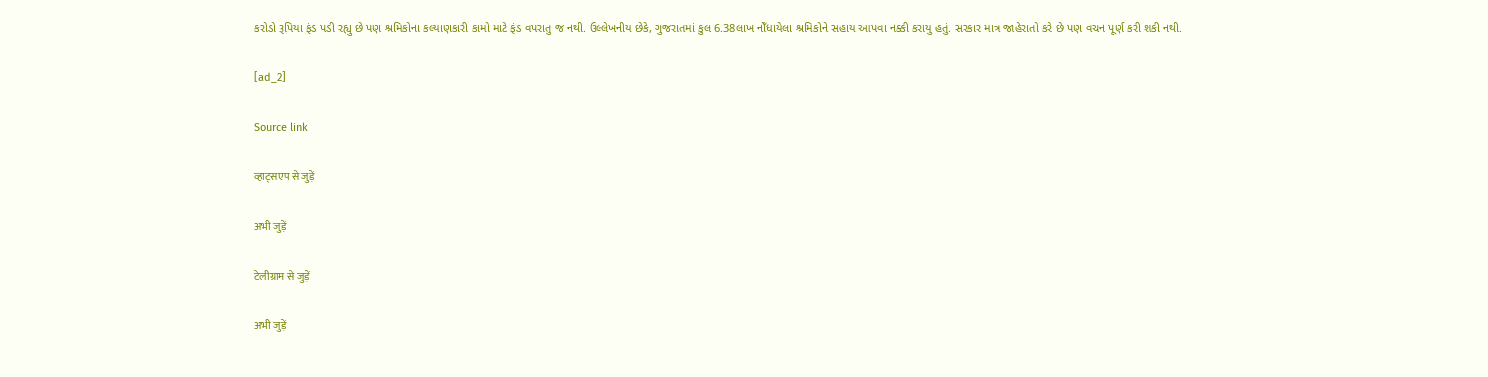કરોડો રૂપિયા ફંડ પડી રહ્યુ છે પણ શ્રમિકોના કલ્યાણકારી કામો માટે ફંડ વપરાતુ જ નથી. ઉલ્લેખનીય છેકે, ગુજરાતમાં કુલ 6.38લાખ નોઁધાયેલા શ્રમિકોને સહાય આપવા નક્કી કરાયુ હતું. સરકાર માત્ર જાહેરાતો કરે છે પણ વચન પૂર્ણ કરી શકી નથી.

[ad_2]

Source link

व्हाट्सएप से जुड़ें

अभी जुड़ें

टेलीग्राम से जुड़ें

अभी जुड़ें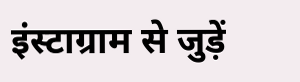इंस्टाग्राम से जुड़ें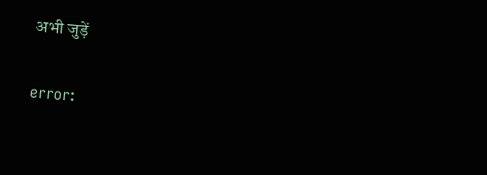अभी जुड़ें

error: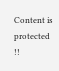Content is protected !!